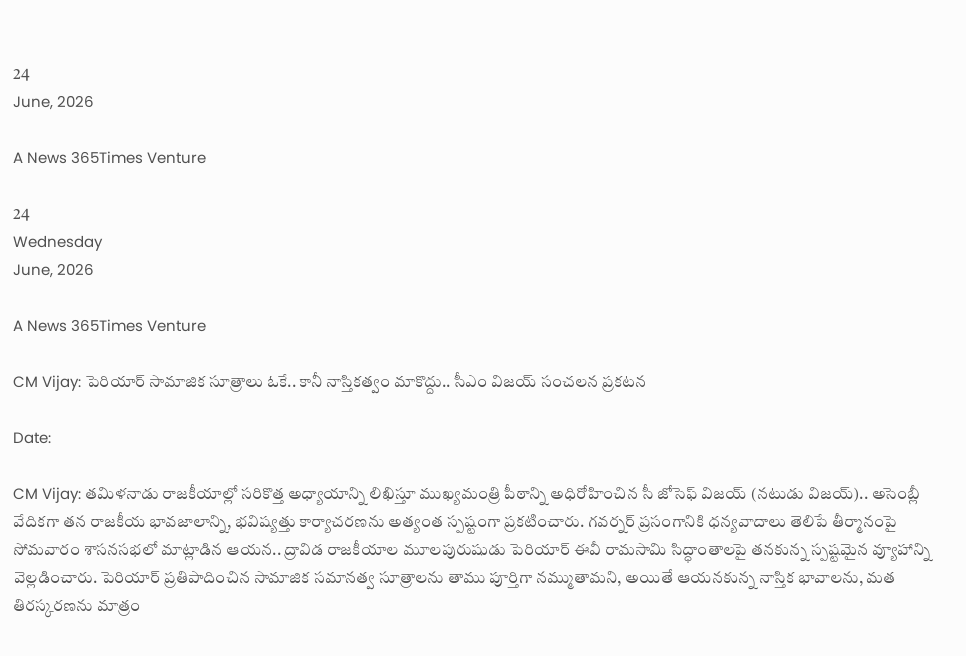24
June, 2026

A News 365Times Venture

24
Wednesday
June, 2026

A News 365Times Venture

CM Vijay: పెరియార్ సామాజిక సూత్రాలు ఓకే.. కానీ నాస్తికత్వం మాకొద్దు.. సీఎం విజయ్ సంచలన ప్రకటన

Date:

CM Vijay: తమిళనాడు రాజకీయాల్లో సరికొత్త అధ్యాయాన్ని లిఖిస్తూ ముఖ్యమంత్రి పీఠాన్ని అధిరోహించిన సీ జోసెఫ్ విజయ్ (నటుడు విజయ్).. అసెంబ్లీ వేదికగా తన రాజకీయ భావజాలాన్ని, భవిష్యత్తు కార్యాచరణను అత్యంత స్పష్టంగా ప్రకటించారు. గవర్నర్ ప్రసంగానికి ధన్యవాదాలు తెలిపే తీర్మానంపై సోమవారం శాసనసభలో మాట్లాడిన ఆయన.. ద్రావిడ రాజకీయాల మూలపురుషుడు పెరియార్ ఈవీ రామసామి సిద్ధాంతాలపై తనకున్న స్పష్టమైన వ్యూహాన్ని వెల్లడించారు. పెరియార్ ప్రతిపాదించిన సామాజిక సమానత్వ సూత్రాలను తాము పూర్తిగా నమ్ముతామని, అయితే ఆయనకున్న నాస్తిక భావాలను, మత తిరస్కరణను మాత్రం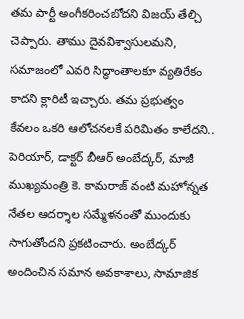తమ పార్టీ అంగీకరించబోదని విజయ్ తేల్చి చెప్పారు. తాము దైవవిశ్వాసులమని, సమాజంలో ఎవరి సిద్ధాంతాలకూ వ్యతిరేకం కాదని క్లారిటీ ఇచ్చారు. తమ ప్రభుత్వం కేవలం ఒకరి ఆలోచనలకే పరిమితం కాలేదని.. పెరియార్, డాక్టర్ బీఆర్ అంబేద్కర్, మాజీ ముఖ్యమంత్రి కె. కామరాజ్ వంటి మహోన్నత నేతల ఆదర్శాల సమ్మేళనంతో ముందుకు సాగుతోందని ప్రకటించారు. అంబేద్కర్ అందించిన సమాన అవకాశాలు, సామాజిక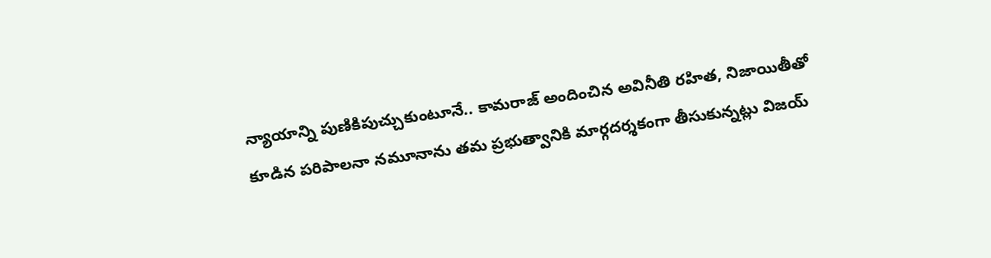న్యాయాన్ని పుణికిపుచ్చుకుంటూనే.. కామరాజ్ అందించిన అవినీతి రహిత, నిజాయితీతో కూడిన పరిపాలనా నమూనాను తమ ప్రభుత్వానికి మార్గదర్శకంగా తీసుకున్నట్లు విజయ్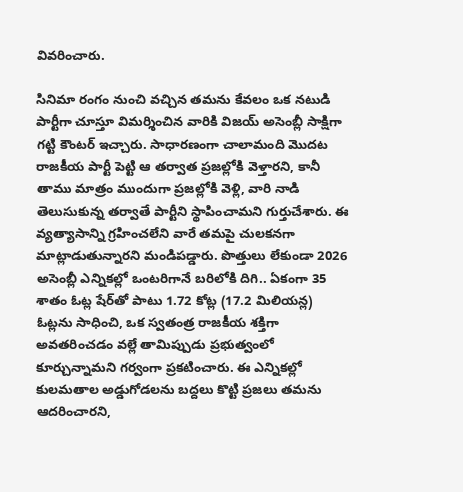వివరించారు.

సినిమా రంగం నుంచి వచ్చిన తమను కేవలం ఒక నటుడి పార్టీగా చూస్తూ విమర్శించిన వారికి విజయ్ అసెంబ్లీ సాక్షిగా గట్టి కౌంటర్ ఇచ్చారు. సాధారణంగా చాలామంది మొదట రాజకీయ పార్టీ పెట్టి ఆ తర్వాత ప్రజల్లోకి వెళ్తారని, కానీ తాము మాత్రం ముందుగా ప్రజల్లోకి వెళ్లి, వారి నాడి తెలుసుకున్న తర్వాతే పార్టీని స్థాపించామని గుర్తుచేశారు. ఈ వ్యత్యాసాన్ని గ్రహించలేని వారే తమపై చులకనగా మాట్లాడుతున్నారని మండిపడ్డారు. పొత్తులు లేకుండా 2026 అసెంబ్లీ ఎన్నికల్లో ఒంటరిగానే బరిలోకి దిగి.. ఏకంగా 35 శాతం ఓట్ల షేర్‌తో పాటు 1.72 కోట్ల (17.2 మిలియన్ల) ఓట్లను సాధించి, ఒక స్వతంత్ర రాజకీయ శక్తిగా అవతరించడం వల్లే తామిప్పుడు ప్రభుత్వంలో కూర్చున్నామని గర్వంగా ప్రకటించారు. ఈ ఎన్నికల్లో కులమతాల అడ్డుగోడలను బద్దలు కొట్టి ప్రజలు తమను ఆదరించారని,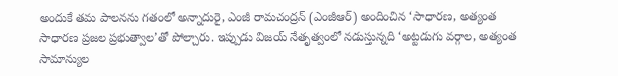అందుకే తమ పాలనను గతంలో అన్నాదురై, ఎంజీ రామచంద్రన్ (ఎంజీఆర్) అందించిన ‘సాధారణ, అత్యంత సాధారణ ప్రజల ప్రభుత్వాల’తో పోల్చారు. ఇప్పుడు విజయ్ నేతృత్వంలో నడుస్తున్నది ‘అట్టడుగు వర్గాల, అత్యంత సామాన్యుల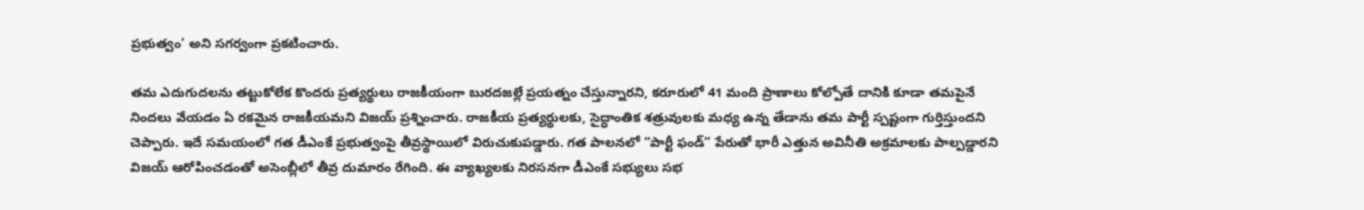ప్రభుత్వం’ అని సగర్వంగా ప్రకటించారు.

తమ ఎదుగుదలను తట్టుకోలేక కొందరు ప్రత్యర్థులు రాజకీయంగా బురదజల్లే ప్రయత్నం చేస్తున్నారని, కరూరులో 41 మంది ప్రాణాలు కోల్పోతే దానికి కూడా తమపైనే నిందలు వేయడం ఏ రకమైన రాజకీయమని విజయ్ ప్రశ్నించారు. రాజకీయ ప్రత్యర్థులకు, సైద్ధాంతిక శత్రువులకు మధ్య ఉన్న తేడాను తమ పార్టీ స్పష్టంగా గుర్తిస్తుందని చెప్పారు. ఇదే సమయంలో గత డీఎంకే ప్రభుత్వంపై తీవ్రస్థాయిలో విరుచుకుపడ్డారు. గత పాలనలో “పార్టీ ఫండ్” పేరుతో భారీ ఎత్తున అవినీతి అక్రమాలకు పాల్పడ్డారని విజయ్ ఆరోపించడంతో అసెంబ్లీలో తీవ్ర దుమారం రేగింది. ఈ వ్యాఖ్యలకు నిరసనగా డీఎంకే సభ్యులు సభ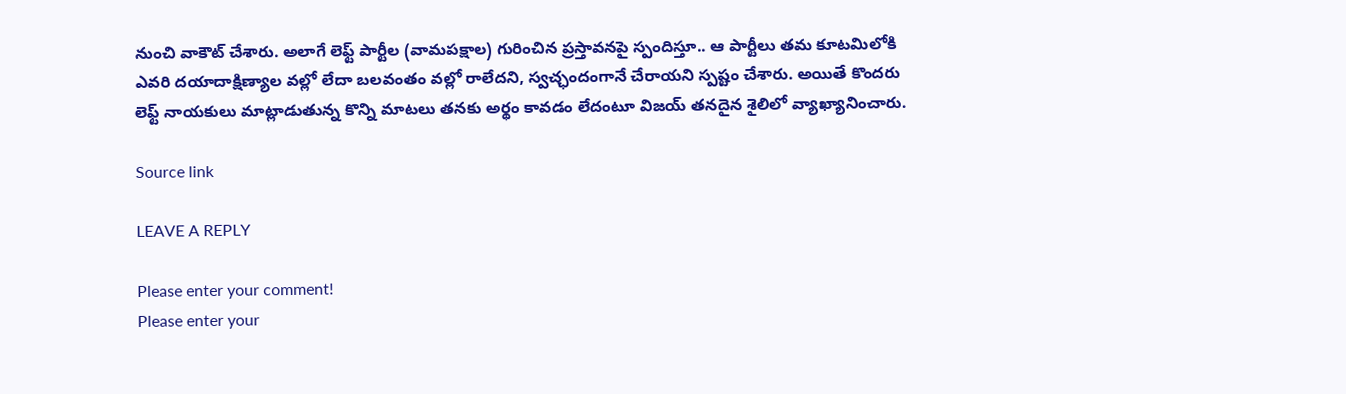నుంచి వాకౌట్ చేశారు. అలాగే లెఫ్ట్ పార్టీల (వామపక్షాల) గురించిన ప్రస్తావనపై స్పందిస్తూ.. ఆ పార్టీలు తమ కూటమిలోకి ఎవరి దయాదాక్షిణ్యాల వల్లో లేదా బలవంతం వల్లో రాలేదని, స్వచ్ఛందంగానే చేరాయని స్పష్టం చేశారు. అయితే కొందరు లెఫ్ట్ నాయకులు మాట్లాడుతున్న కొన్ని మాటలు తనకు అర్థం కావడం లేదంటూ విజయ్ తనదైన శైలిలో వ్యాఖ్యానించారు.

Source link

LEAVE A REPLY

Please enter your comment!
Please enter your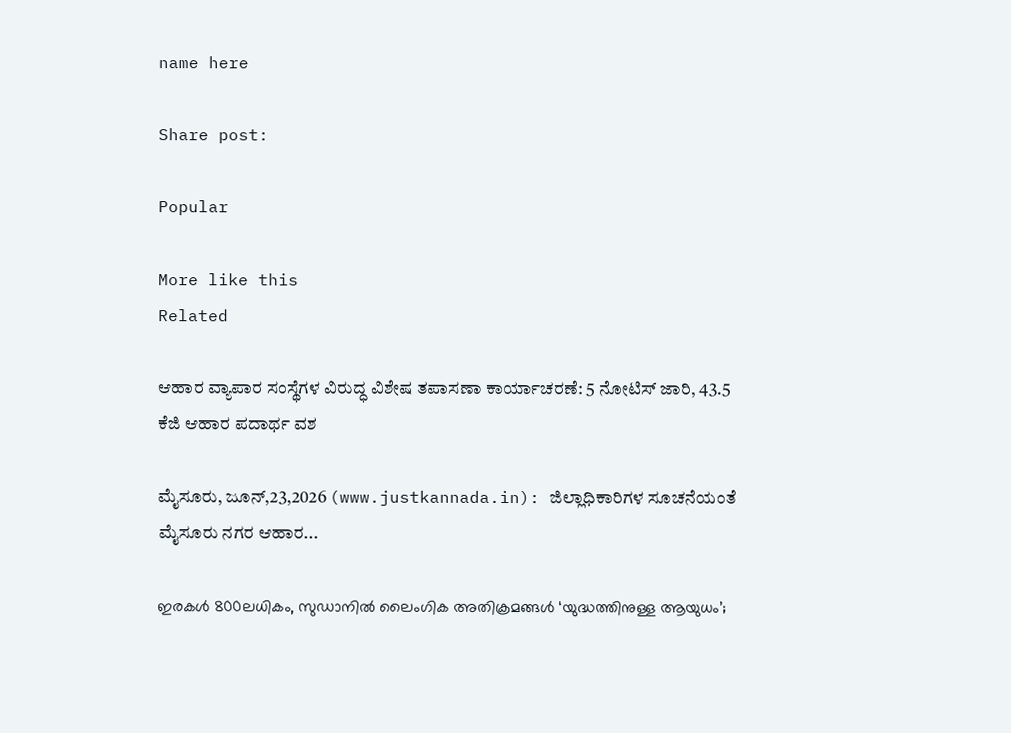name here

Share post:

Popular

More like this
Related

ಆಹಾರ ವ್ಯಾಪಾರ ಸಂಸ್ಥೆಗಳ ವಿರುದ್ಧ ವಿಶೇಷ ತಪಾಸಣಾ ಕಾರ್ಯಾಚರಣೆ: 5 ನೋಟಿಸ್ ಜಾರಿ, 43.5 ಕೆಜಿ ಆಹಾರ ಪದಾರ್ಥ ವಶ

ಮೈಸೂರು, ಜೂನ್,23,2026 (www.justkannada.in): ಜಿಲ್ಲಾಧಿಕಾರಿಗಳ ಸೂಚನೆಯಂತೆ ಮೈಸೂರು ನಗರ ಆಹಾರ...

ഇരകള്‍ 800ലധികം, സുഡാനില്‍ ലൈംഗിക അതിക്രമങ്ങള്‍ ‘യുദ്ധത്തിനുള്ള ആയുധം’;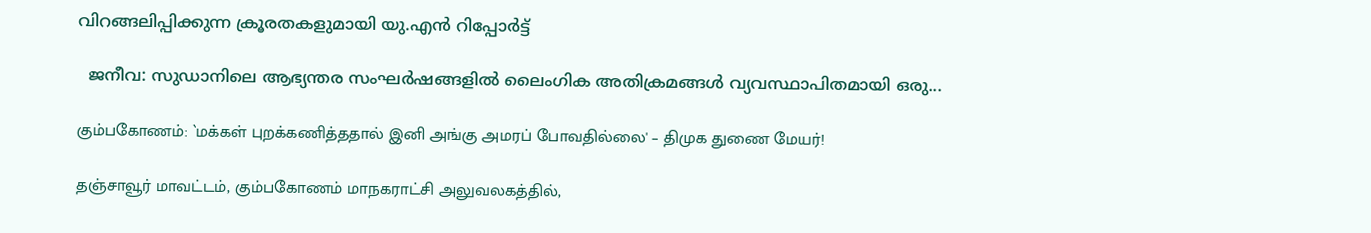വിറങ്ങലിപ്പിക്കുന്ന ക്രൂരതകളുമായി യു.എന്‍ റിപ്പോര്‍ട്ട്

  ജനീവ: സുഡാനിലെ ആഭ്യന്തര സംഘര്‍ഷങ്ങളില്‍ ലൈംഗിക അതിക്രമങ്ങള്‍ വ്യവസ്ഥാപിതമായി ഒരു...

கும்பகோணம்: `மக்கள் புறக்கணித்ததால் இனி அங்கு அமரப் போவதில்லை' – திமுக துணை மேயர்!

தஞ்சாவூர் மாவட்டம், கும்பகோணம் மாநகராட்சி அலுவலகத்தில்,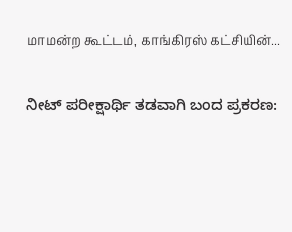மாமன்ற கூட்டம், காங்கிரஸ் கட்சியின்...

ನೀಟ್ ಪರೀಕ್ಷಾರ್ಥಿ ತಡವಾಗಿ ಬಂದ ಪ್ರಕರಣ: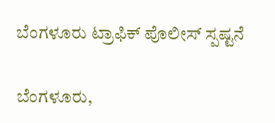ಬೆಂಗಳೂರು ಟ್ರಾಫಿಕ್ ಪೊಲೀಸ್ ಸ್ಪಷ್ಟನೆ

ಬೆಂಗಳೂರು,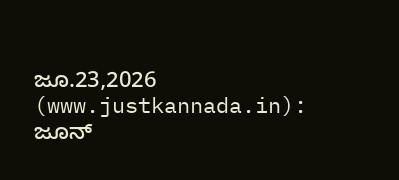ಜೂ.23,2026 (www.justkannada.in): ಜೂನ್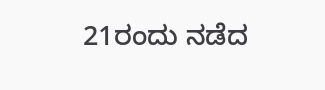21ರಂದು ನಡೆದ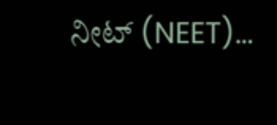ನೀಟ್ (NEET)...